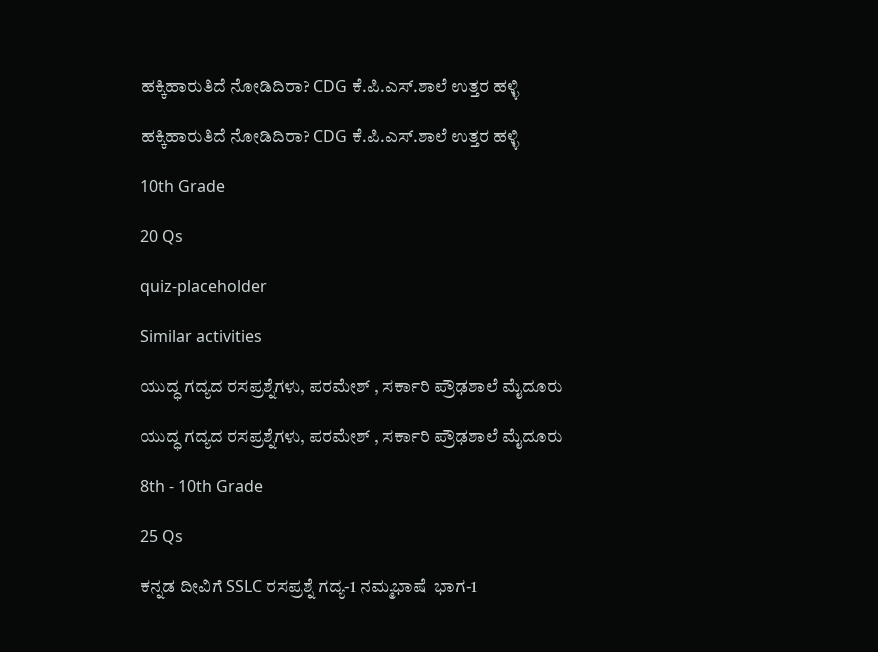ಹಕ್ಕಿಹಾರುತಿದೆ ನೋಡಿದಿರಾ? CDG ಕೆ.ಪಿ.ಎಸ್.ಶಾಲೆ ಉತ್ತರ ಹಳ್ಳಿ

ಹಕ್ಕಿಹಾರುತಿದೆ ನೋಡಿದಿರಾ? CDG ಕೆ.ಪಿ.ಎಸ್.ಶಾಲೆ ಉತ್ತರ ಹಳ್ಳಿ

10th Grade

20 Qs

quiz-placeholder

Similar activities

ಯುದ್ಧ ಗದ್ಯದ ರಸಪ್ರಶ್ನೆಗಳು, ಪರಮೇಶ್ , ಸರ್ಕಾರಿ ಪ್ರೌಢಶಾಲೆ ಮೈದೂರು

ಯುದ್ಧ ಗದ್ಯದ ರಸಪ್ರಶ್ನೆಗಳು, ಪರಮೇಶ್ , ಸರ್ಕಾರಿ ಪ್ರೌಢಶಾಲೆ ಮೈದೂರು

8th - 10th Grade

25 Qs

ಕನ್ನಡ ದೀವಿಗೆ SSLC ರಸಪ್ರಶ್ನೆ ಗದ್ಯ-1 ನಮ್ಮಭಾಷೆ  ಭಾಗ-1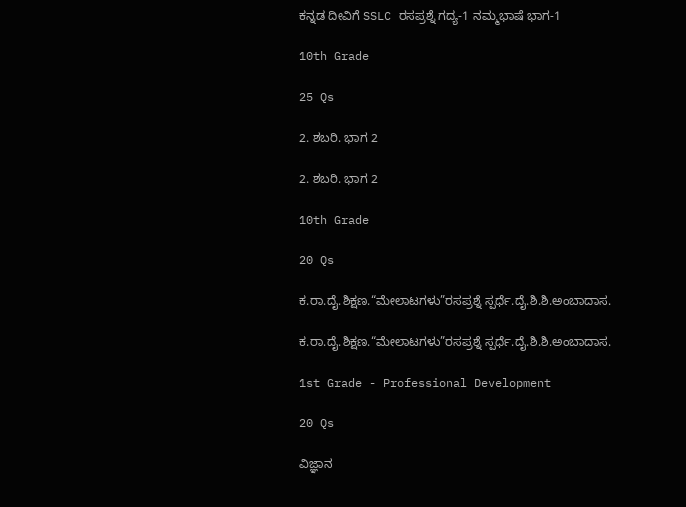ಕನ್ನಡ ದೀವಿಗೆ SSLC ರಸಪ್ರಶ್ನೆ ಗದ್ಯ-1 ನಮ್ಮಭಾಷೆ ಭಾಗ-1

10th Grade

25 Qs

2. ಶಬರಿ. ಭಾಗ 2

2. ಶಬರಿ. ಭಾಗ 2

10th Grade

20 Qs

ಕ.ರಾ.ದೈ.ಶಿಕ್ಷಣ.“ಮೇಲಾಟಗಳು”ರಸಪ್ರಶ್ನೆ ಸ್ಪರ್ಧೆ.ದೈ.ಶಿ.ಶಿ.ಅಂಬಾದಾಸ.

ಕ.ರಾ.ದೈ.ಶಿಕ್ಷಣ.“ಮೇಲಾಟಗಳು”ರಸಪ್ರಶ್ನೆ ಸ್ಪರ್ಧೆ.ದೈ.ಶಿ.ಶಿ.ಅಂಬಾದಾಸ.

1st Grade - Professional Development

20 Qs

ವಿಜ್ಞಾನ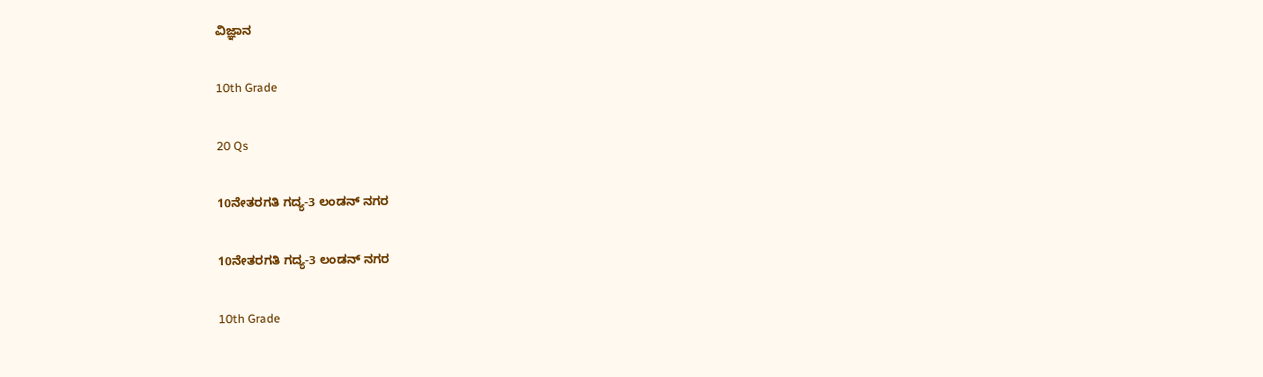ವಿಜ್ಞಾನ

10th Grade

20 Qs

10ನೇತರಗತಿ ಗದ್ಯ-3 ಲಂಡನ್ ನಗರ

10ನೇತರಗತಿ ಗದ್ಯ-3 ಲಂಡನ್ ನಗರ

10th Grade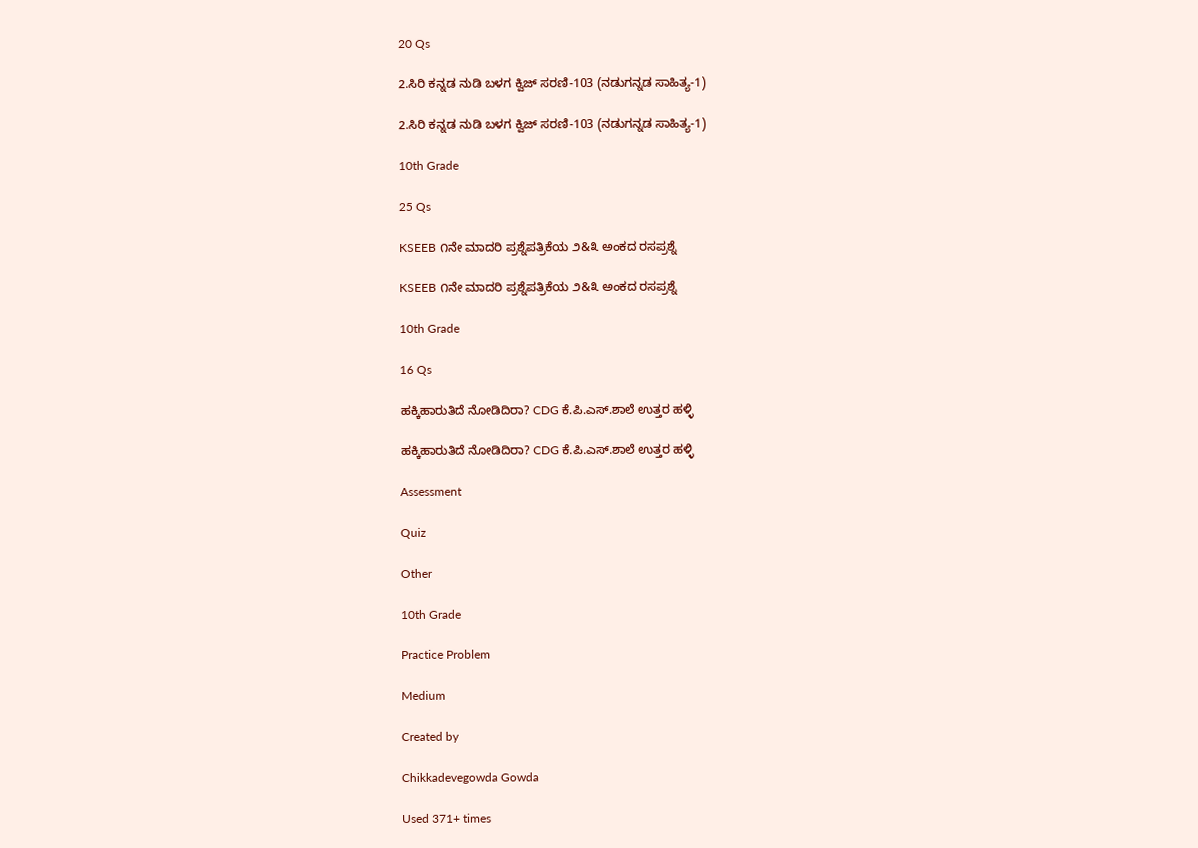20 Qs

2.ಸಿರಿ ಕನ್ನಡ ನುಡಿ ಬಳಗ ಕ್ವಿಜ್‌ ಸರಣಿ-103 (ನಡುಗನ್ನಡ ಸಾಹಿತ್ಯ-1)

2.ಸಿರಿ ಕನ್ನಡ ನುಡಿ ಬಳಗ ಕ್ವಿಜ್‌ ಸರಣಿ-103 (ನಡುಗನ್ನಡ ಸಾಹಿತ್ಯ-1)

10th Grade

25 Qs

KSEEB ೧ನೇ ಮಾದರಿ ಪ್ರಶ್ನೆಪತ್ರಿಕೆಯ ೨&೩ ಅಂಕದ ರಸಪ್ರಶ್ನೆ

KSEEB ೧ನೇ ಮಾದರಿ ಪ್ರಶ್ನೆಪತ್ರಿಕೆಯ ೨&೩ ಅಂಕದ ರಸಪ್ರಶ್ನೆ

10th Grade

16 Qs

ಹಕ್ಕಿಹಾರುತಿದೆ ನೋಡಿದಿರಾ? CDG ಕೆ.ಪಿ.ಎಸ್.ಶಾಲೆ ಉತ್ತರ ಹಳ್ಳಿ

ಹಕ್ಕಿಹಾರುತಿದೆ ನೋಡಿದಿರಾ? CDG ಕೆ.ಪಿ.ಎಸ್.ಶಾಲೆ ಉತ್ತರ ಹಳ್ಳಿ

Assessment

Quiz

Other

10th Grade

Practice Problem

Medium

Created by

Chikkadevegowda Gowda

Used 371+ times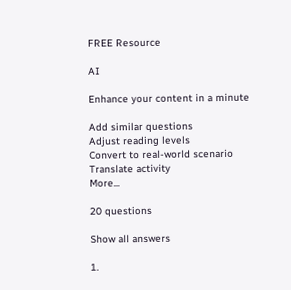FREE Resource

AI

Enhance your content in a minute

Add similar questions
Adjust reading levels
Convert to real-world scenario
Translate activity
More...

20 questions

Show all answers

1.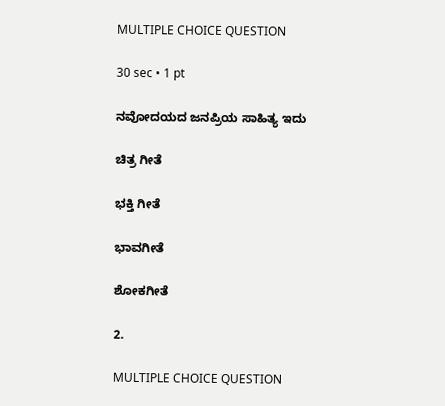MULTIPLE CHOICE QUESTION

30 sec • 1 pt

ನವೋದಯದ ಜನಪ್ರಿಯ ಸಾಹಿತ್ಯ ಇದು

ಚಿತ್ರ ಗೀತೆ

ಭಕ್ತಿ ಗೀತೆ

ಭಾವಗೀತೆ

ಶೋಕಗೀತೆ

2.

MULTIPLE CHOICE QUESTION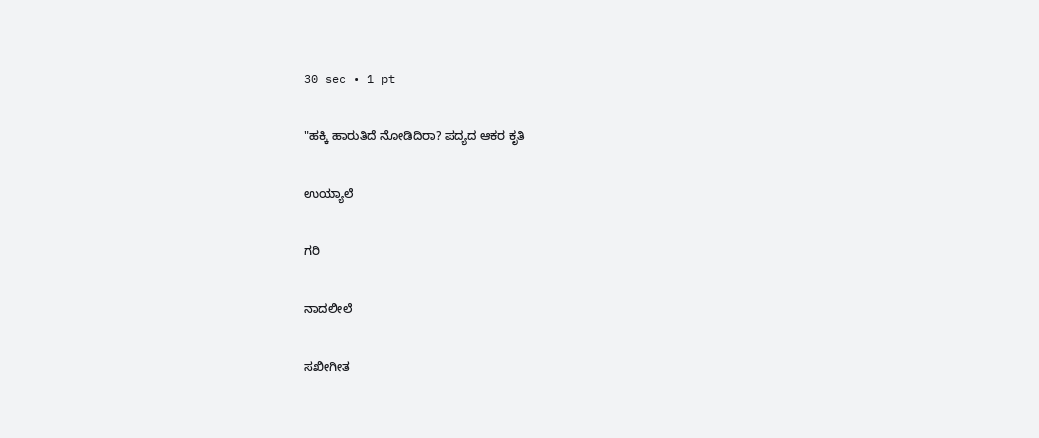30 sec • 1 pt

"ಹಕ್ಕಿ ಹಾರುತಿದೆ ನೋಡಿದಿರಾ? ಪದ್ಯದ ಆಕರ ಕೃತಿ

ಉಯ್ಯಾಲೆ

ಗರಿ

ನಾದಲೀಲೆ

ಸಖೀಗೀತ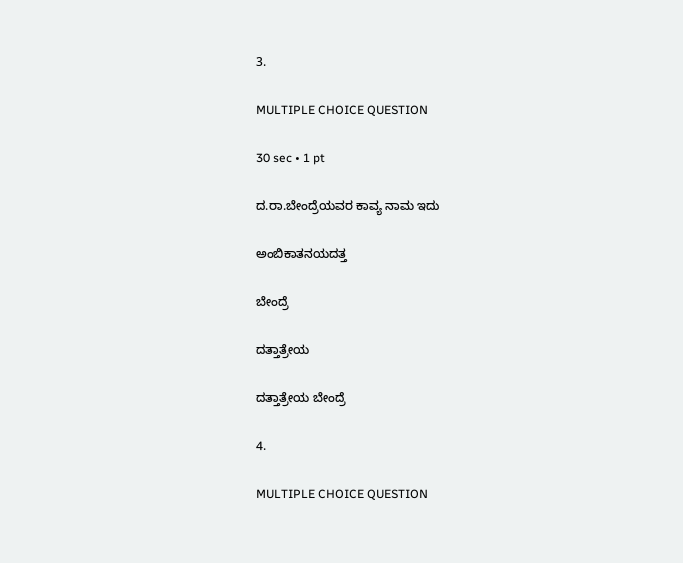3.

MULTIPLE CHOICE QUESTION

30 sec • 1 pt

ದ.ರಾ.ಬೇಂದ್ರೆಯವರ ಕಾವ್ಯ ನಾಮ ಇದು

ಅಂಬಿಕಾತನಯದತ್ತ

ಬೇಂದ್ರೆ

ದತ್ತಾತ್ರೇಯ

ದತ್ತಾತ್ರೇಯ ಬೇಂದ್ರೆ

4.

MULTIPLE CHOICE QUESTION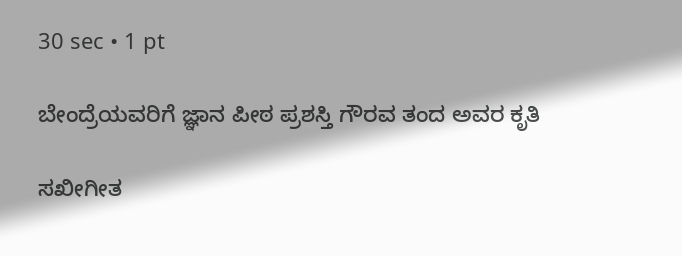30 sec • 1 pt

ಬೇಂದ್ರೆಯವರಿಗೆ ಜ್ಞಾನ ಪೀಠ ಪ್ರಶಸ್ತಿ ಗೌರವ ತಂದ ಅವರ ಕೃತಿ

ಸಖೀಗೀತ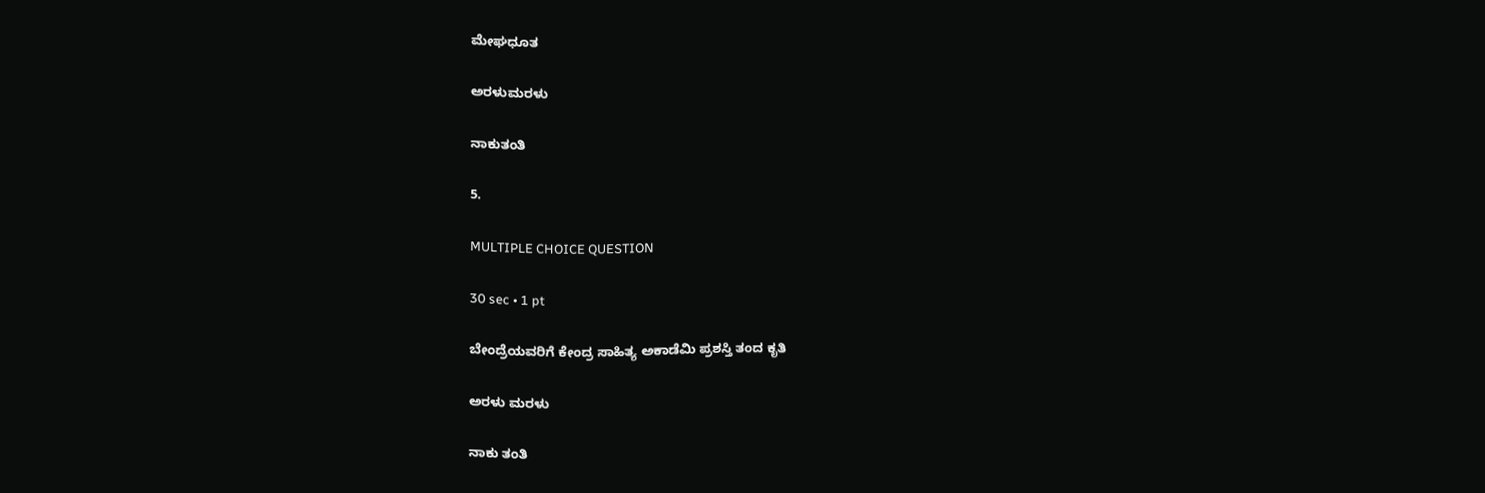ಮೇಘಧೂತ

ಅರಳುಮರಳು

ನಾಕುತಂತಿ

5.

MULTIPLE CHOICE QUESTION

30 sec • 1 pt

ಬೇಂದ್ರೆಯವರಿಗೆ ಕೇಂದ್ರ ಸಾಹಿತ್ಯ ಅಕಾಡೆಮಿ ಪ್ರಶಸ್ತಿ ತಂದ ಕೃತಿ

ಅರಳು ಮರಳು

ನಾಕು ತಂತಿ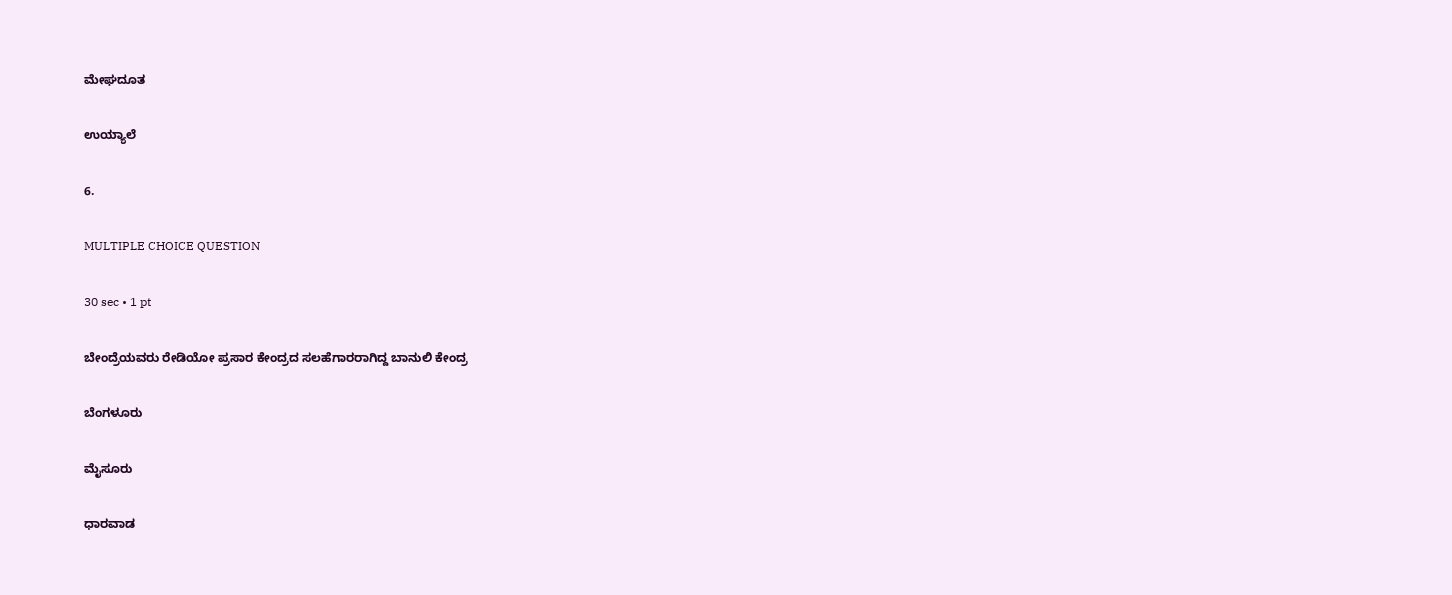ಮೇಘದೂತ

ಉಯ್ಯಾಲೆ

6.

MULTIPLE CHOICE QUESTION

30 sec • 1 pt

ಬೇಂದ್ರೆಯವರು ರೇಡಿಯೋ ಪ್ರಸಾರ ಕೇಂದ್ರದ ಸಲಹೆಗಾರರಾಗಿದ್ದ ಬಾನುಲಿ ಕೇಂದ್ರ

ಬೆಂಗಳೂರು

ಮೈಸೂರು

ಧಾರವಾಡ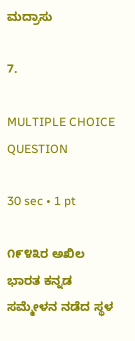ಮದ್ರಾಸು

7.

MULTIPLE CHOICE QUESTION

30 sec • 1 pt

೧೯೪೩ರ ಅಖಿಲ ಭಾರತ ಕನ್ನಡ ಸಮ್ಮೇಳನ ನಡೆದ ಸ್ಥಳ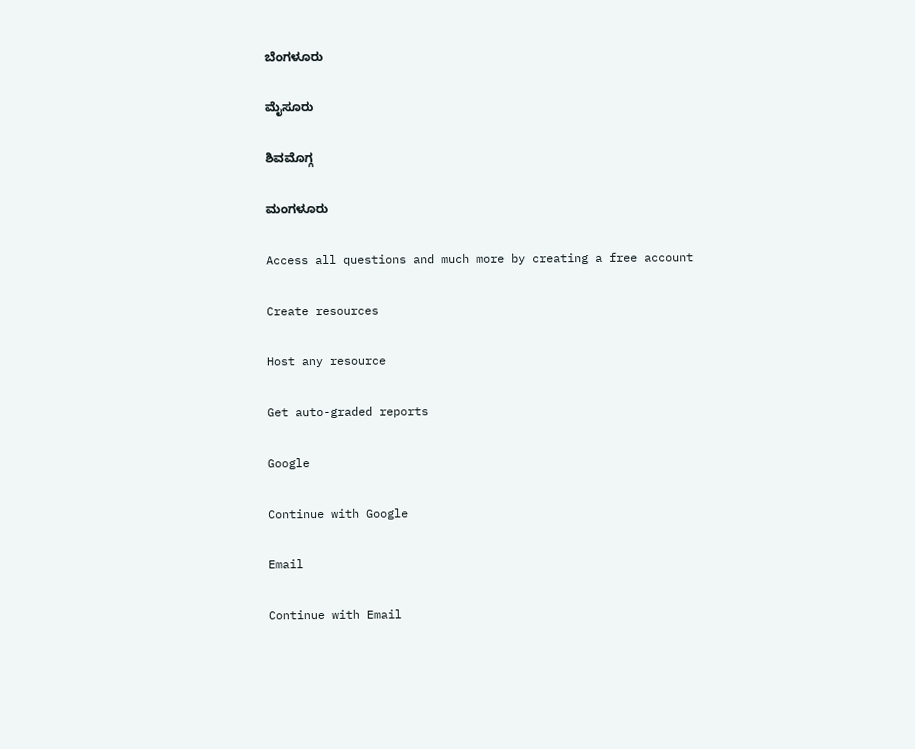ಬೆಂಗಳೂರು

ಮೈಸೂರು

ಶಿವಮೊಗ್ಗ

ಮಂಗಳೂರು

Access all questions and much more by creating a free account

Create resources

Host any resource

Get auto-graded reports

Google

Continue with Google

Email

Continue with Email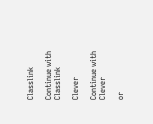Classlink

Continue with Classlink

Clever

Continue with Clever

or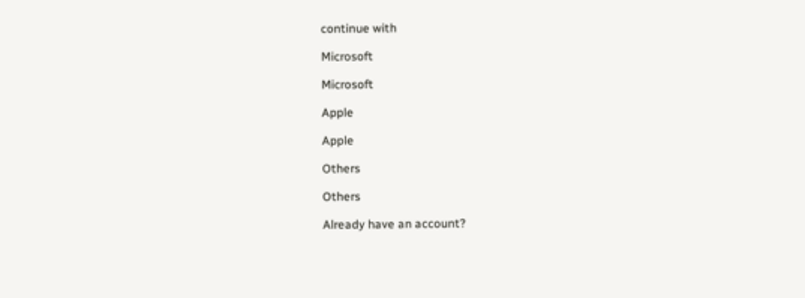continue with

Microsoft

Microsoft

Apple

Apple

Others

Others

Already have an account?